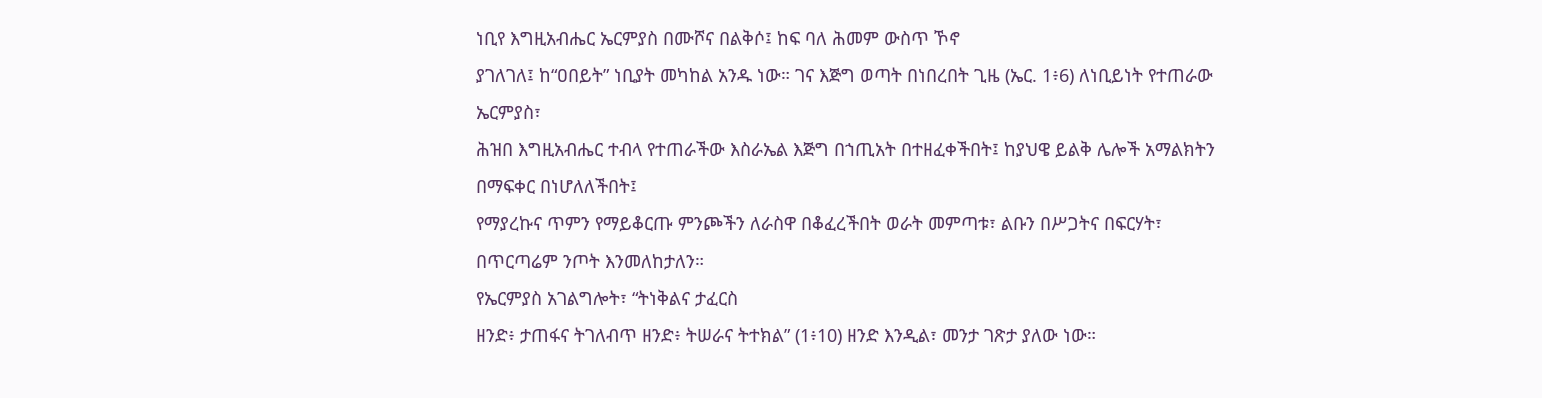ነቢየ እግዚአብሔር ኤርምያስ በሙሾና በልቅሶ፤ ከፍ ባለ ሕመም ውስጥ ኾኖ
ያገለገለ፤ ከ“ዐበይት” ነቢያት መካከል አንዱ ነው። ገና እጅግ ወጣት በነበረበት ጊዜ (ኤር. 1፥6) ለነቢይነት የተጠራው ኤርምያስ፣
ሕዝበ እግዚአብሔር ተብላ የተጠራችው እስራኤል እጅግ በኀጢአት በተዘፈቀችበት፤ ከያህዌ ይልቅ ሌሎች አማልክትን በማፍቀር በነሆለለችበት፤
የማያረኩና ጥምን የማይቆርጡ ምንጮችን ለራስዋ በቆፈረችበት ወራት መምጣቱ፣ ልቡን በሥጋትና በፍርሃት፣ በጥርጣሬም ንጦት እንመለከታለን።
የኤርምያስ አገልግሎት፣ “ትነቅልና ታፈርስ
ዘንድ፥ ታጠፋና ትገለብጥ ዘንድ፥ ትሠራና ትተክል” (1፥10) ዘንድ እንዲል፣ መንታ ገጽታ ያለው ነው።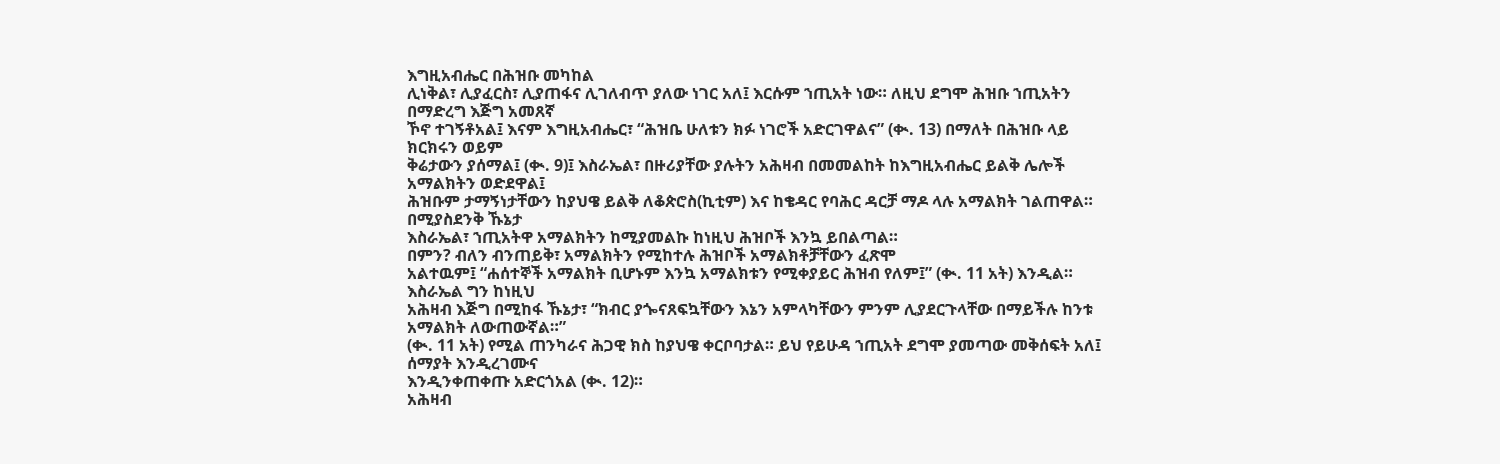እግዚአብሔር በሕዝቡ መካከል
ሊነቅል፣ ሊያፈርስ፣ ሊያጠፋና ሊገለብጥ ያለው ነገር አለ፤ እርሱም ኀጢአት ነው። ለዚህ ደግሞ ሕዝቡ ኀጢአትን በማድረግ እጅግ አመጸኛ
ኾኖ ተገኝቶአል፤ እናም እግዚአብሔር፣ “ሕዝቤ ሁለቱን ክፉ ነገሮች አድርገዋልና” (ቊ. 13) በማለት በሕዝቡ ላይ ክርክሩን ወይም
ቅሬታውን ያሰማል፤ (ቊ. 9)፤ እስራኤል፣ በዙሪያቸው ያሉትን አሕዛብ በመመልከት ከእግዚአብሔር ይልቅ ሌሎች አማልክትን ወድደዋል፤
ሕዝቡም ታማኝነታቸውን ከያህዌ ይልቅ ለቆጵሮስ(ኪቲም) እና ከቄዳር የባሕር ዳርቻ ማዶ ላሉ አማልክት ገልጠዋል። በሚያስደንቅ ኹኔታ
እስራኤል፣ ኀጢአትዋ አማልክትን ከሚያመልኩ ከነዚህ ሕዝቦች እንኳ ይበልጣል።
በምን? ብለን ብንጠይቅ፣ አማልክትን የሚከተሉ ሕዝቦች አማልክቶቻቸውን ፈጽሞ
አልተዉም፤ “ሐሰተኞች አማልክት ቢሆኑም እንኳ አማልክቱን የሚቀያይር ሕዝብ የለም፤” (ቊ. 11 አት) እንዲል። እስራኤል ግን ከነዚህ
አሕዛብ እጅግ በሚከፋ ኹኔታ፣ “ክብር ያጐናጸፍኳቸውን እኔን አምላካቸውን ምንም ሊያደርጉላቸው በማይችሉ ከንቱ አማልክት ለውጠውኛል።”
(ቊ. 11 አት) የሚል ጠንካራና ሕጋዊ ክስ ከያህዌ ቀርቦባታል። ይህ የይሁዳ ኀጢአት ደግሞ ያመጣው መቅሰፍት አለ፤ ሰማያት እንዲረገሙና
እንዲንቀጠቀጡ አድርጎአል (ቊ. 12)።
አሕዛብ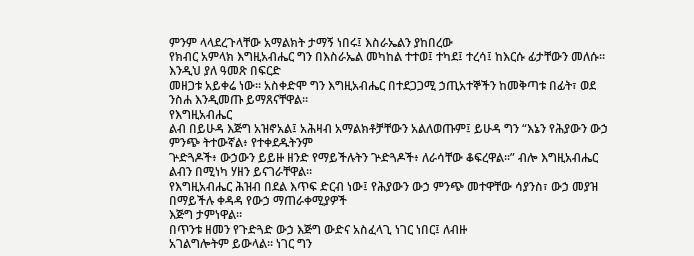ምንም ላላደረጉላቸው አማልክት ታማኝ ነበሩ፤ እስራኤልን ያከበረው
የክብር አምላክ እግዚአብሔር ግን በእስራኤል መካከል ተተወ፤ ተካደ፤ ተረሳ፤ ከእርሱ ፊታቸውን መለሱ። እንዲህ ያለ ዓመጽ በፍርድ
መዘጋቱ አይቀሬ ነው። አስቀድሞ ግን እግዚአብሔር በተደጋጋሚ ኃጢአተኞችን ከመቅጣቱ በፊት፣ ወደ ንስሐ እንዲመጡ ይማጸናቸዋል።
የእግዚአብሔር
ልብ በይሁዳ እጅግ አዝኖአል፤ አሕዛብ አማልክቶቻቸውን አልለወጡም፤ ይሁዳ ግን “እኔን የሕያውን ውኃ ምንጭ ትተውኛል፥ የተቀደዱትንም
ጕድጓዶች፥ ውኃውን ይይዙ ዘንድ የማይችሉትን ጕድጓዶች፥ ለራሳቸው ቆፍረዋል።” ብሎ እግዚአብሔር ልብን በሚነካ ሃዘን ይናገራቸዋል።
የእግዚአብሔር ሕዝብ በደል እጥፍ ድርብ ነው፤ የሕያውን ውኃ ምንጭ መተዋቸው ሳያንስ፣ ውኃ መያዝ በማይችሉ ቀዳዳ የውኃ ማጠራቀሚያዎች
እጅግ ታምነዋል።
በጥንቱ ዘመን የጉድጓድ ውኃ እጅግ ውድና አስፈላጊ ነገር ነበር፤ ለብዙ
አገልግሎትም ይውላል። ነገር ግን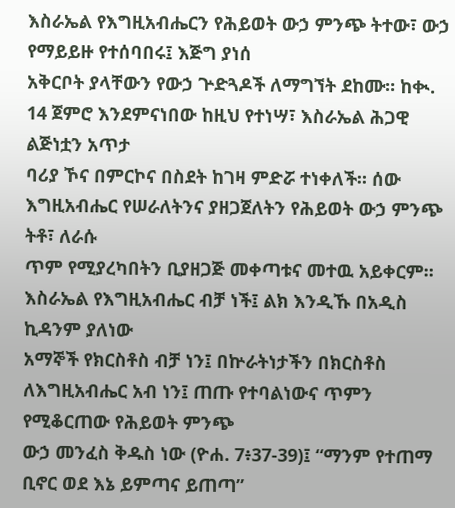እስራኤል የእግዚአብሔርን የሕይወት ውኃ ምንጭ ትተው፣ ውኃ የማይይዙ የተሰባበሩ፤ እጅግ ያነሰ
አቅርቦት ያላቸውን የውኃ ጕድጓዶች ለማግኘት ደከሙ። ከቊ. 14 ጀምሮ እንደምናነበው ከዚህ የተነሣ፣ እስራኤል ሕጋዊ ልጅነቷን አጥታ
ባሪያ ኾና በምርኮና በስደት ከገዛ ምድሯ ተነቀለች። ሰው እግዚአብሔር የሠራለትንና ያዘጋጀለትን የሕይወት ውኃ ምንጭ ትቶ፣ ለራሱ
ጥም የሚያረካበትን ቢያዘጋጅ መቀጣቱና መተዉ አይቀርም።
እስራኤል የእግዚአብሔር ብቻ ነች፤ ልክ እንዲኹ በአዲስ ኪዳንም ያለነው
አማኞች የክርስቶስ ብቻ ነን፤ በኵራትነታችን በክርስቶስ ለእግዚአብሔር አብ ነን፤ ጠጡ የተባልነውና ጥምን የሚቆርጠው የሕይወት ምንጭ
ውኃ መንፈስ ቅዱስ ነው (ዮሐ. 7፥37-39)፤ “ማንም የተጠማ ቢኖር ወደ እኔ ይምጣና ይጠጣ”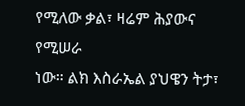የሚለው ቃል፣ ዛሬም ሕያውና የሚሠራ
ነው። ልክ እስራኤል ያህዌን ትታ፣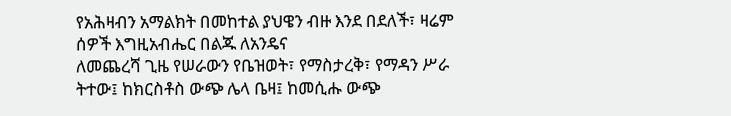የአሕዛብን አማልክት በመከተል ያህዌን ብዙ እንደ በደለች፣ ዛሬም ሰዎች እግዚአብሔር በልጁ ለአንዴና
ለመጨረሻ ጊዜ የሠራውን የቤዝወት፣ የማስታረቅ፣ የማዳን ሥራ ትተው፤ ከክርስቶስ ውጭ ሌላ ቤዛ፤ ከመሲሑ ውጭ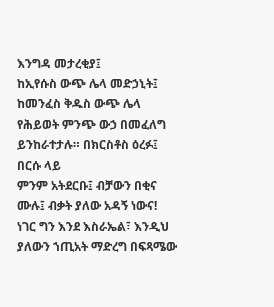እንግዳ መታረቂያ፤
ከኢየሱስ ውጭ ሌላ መድኃኒት፤ ከመንፈስ ቅዱስ ውጭ ሌላ የሕይወት ምንጭ ውኃ በመፈለግ ይንከራተታሉ። በክርስቶስ ዕረፉ፤ በርሱ ላይ
ምንም አትደርቡ፤ ብቻውን በቂና ሙሉ፤ ብቃት ያለው አዳኝ ነውና!
ነገር ግን እንደ እስራኤል፣ እንዲህ ያለውን ኀጢአት ማድረግ በፍጻሜው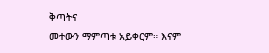ቅጣትና
መተውን ማምጣቱ አይቀርም። እናም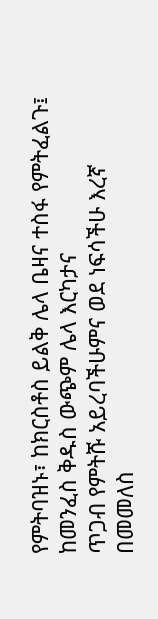የምትባዝኑ፣ ከክርስቶስ ይልቅ ሌላ ቤዛና ተስፋ የምትፈልጉ፤ ከመንፈስ ቅዱስ ውጭም ሌላ እርካታና
ጥጋብ የምትሹ አይረባችሁምና ወደ ነፍሳችሁ እረኛ በመመለስ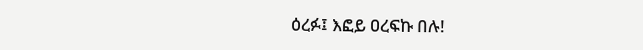ዕረፉ፤ እፎይ ዐረፍኩ በሉ!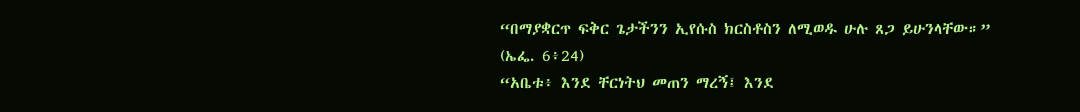“በማያቋርጥ ፍቅር ጌታችንን ኢየሱስ ክርስቶስን ለሚወዱ ሁሉ ጸጋ ይሁንላቸው።”
(ኤፌ. 6፥24)
“አቤቱ፥ እንደ ቸርነትህ መጠን ማረኝ፤ እንደ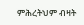ምሕረትህም ብዛት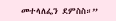መተላለፌን ደምስስ።”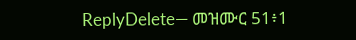ReplyDelete— መዝሙር 51፥1